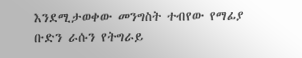እንደሚታወቀው መንግስት ተብየው የማፊያ ቡድን ራሱን የትግራይ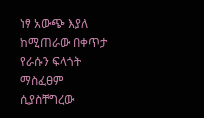ነፃ አውጭ እያለ ከሚጠራው በቀጥታ የራሱን ፍላጎት ማስፈፀም ሲያስቸግረው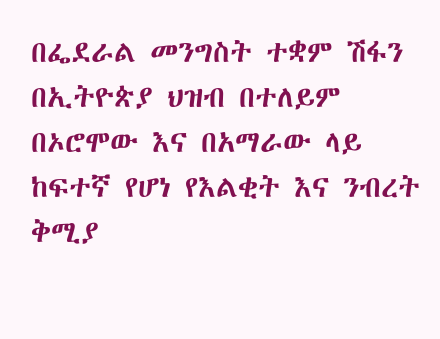በፌደራል መንግስት ተቋም ሽፋን በኢትዮጵያ ህዝብ በተለይም በኦሮሞው እና በአማራው ላይ ከፍተኛ የሆነ የእልቂት እና ንብረት ቅሚያ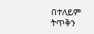በተለይም ትጥቅን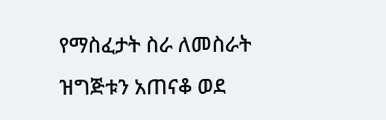የማስፈታት ስራ ለመስራት ዝግጅቱን አጠናቆ ወደ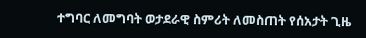ተግባር ለመግባት ወታደራዊ ስምሪት ለመስጠት የሰአታት ጊዜ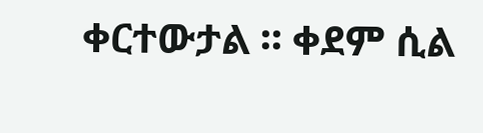ቀርተውታል ፡፡ ቀደም ሲል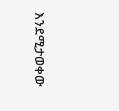እንደሚታወቀው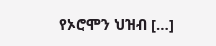የኦሮሞን ህዝብ […]